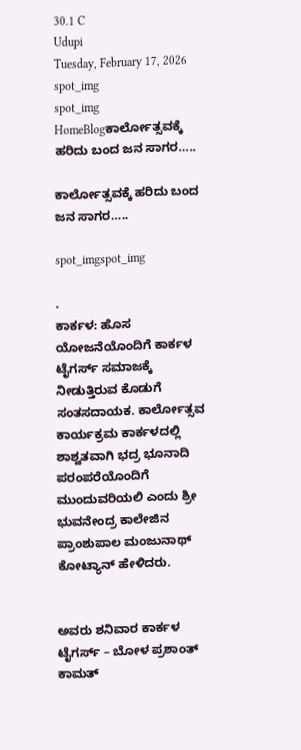30.1 C
Udupi
Tuesday, February 17, 2026
spot_img
spot_img
HomeBlogಕಾರ್ಲೋತ್ಸವಕ್ಕೆ ಹರಿದು ಬಂದ ಜನ ಸಾಗರ…..

ಕಾರ್ಲೋತ್ಸವಕ್ಕೆ ಹರಿದು ಬಂದ ಜನ ಸಾಗರ…..

spot_imgspot_img

.
ಕಾರ್ಕಳ: ಹೊಸ ಯೋಜನೆಯೊಂದಿಗೆ ಕಾರ್ಕಳ ಟೈಗರ್ಸ್ ಸಮಾಜಕ್ಕೆ ನೀಡುತ್ತಿರುವ ಕೊಡುಗೆ ಸಂತಸದಾಯಕ. ಕಾರ್ಲೋತ್ಸವ ಕಾರ್ಯಕ್ರಮ ಕಾರ್ಕಳದಲ್ಲಿ ಶಾಶ್ವತವಾಗಿ ಭದ್ರ ಭೂನಾದಿ ಪರಂಪರೆಯೊಂದಿಗೆ ಮುಂದುವರಿಯಲಿ ಎಂದು ಶ್ರೀ ಭುವನೇಂದ್ರ ಕಾಲೇಜಿನ ಪ್ರಾಂಶುಪಾಲ ಮಂಜುನಾಥ್ ಕೋಟ್ಯಾನ್ ಹೇಳಿದರು.


ಅವರು ಶನಿವಾರ ಕಾರ್ಕಳ ಟೈಗರ್ಸ್ – ಬೋಳ ಪ್ರಶಾಂತ್
ಕಾಮತ್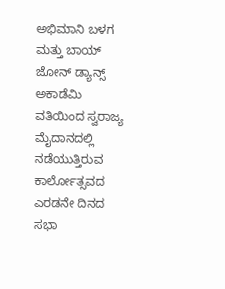ಅಭಿಮಾನಿ ಬಳಗ ಮತ್ತು ಬಾಯ್ ಜೋನ್ ಡ್ಯಾನ್ಸ್
ಅಕಾಡೆಮಿ ವತಿಯಿಂದ ಸ್ವರಾಜ್ಯ ಮೈದಾನದಲ್ಲಿ
ನಡೆಯುತ್ತಿರುವ ಕಾರ್ಲೋತ್ಸವದ ಎರಡನೇ ದಿನದ ಸಭಾ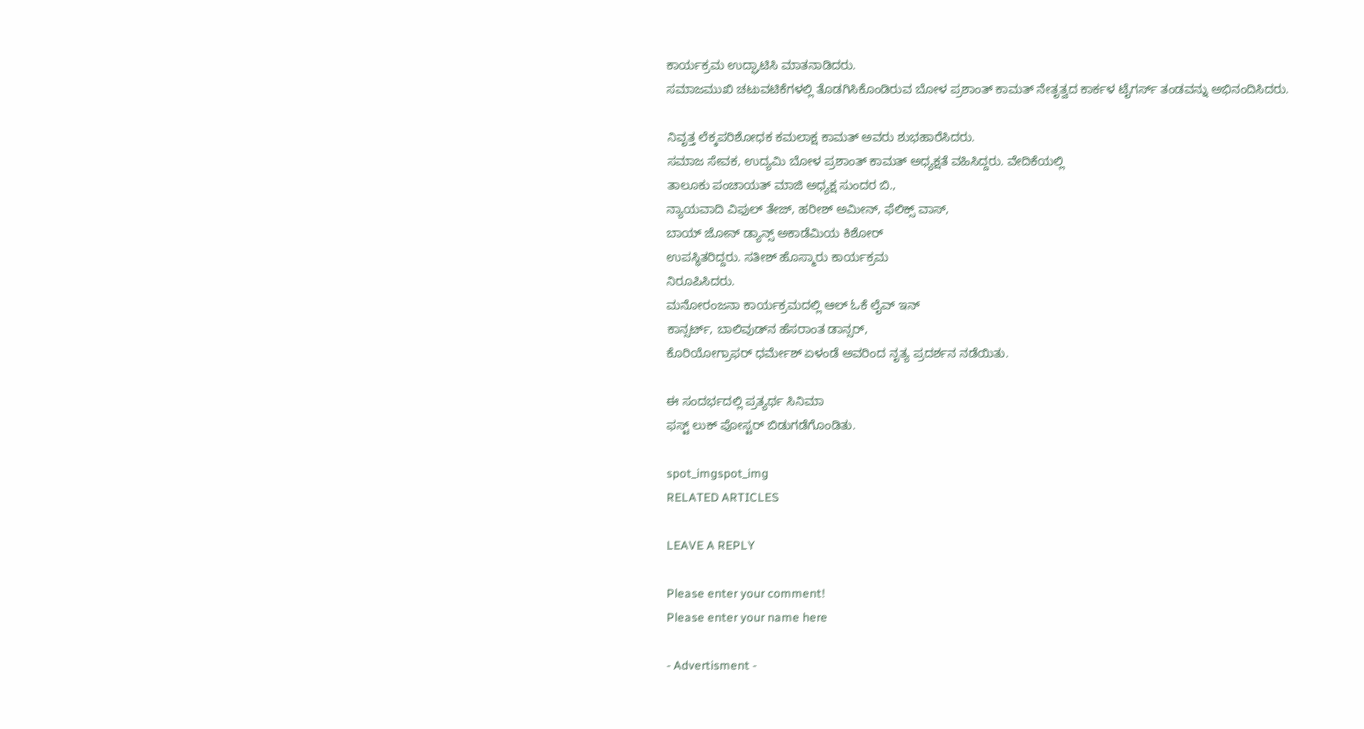ಕಾರ್ಯಕ್ರಮ ಉದ್ಘಾಟಿಸಿ ಮಾತನಾಡಿದರು.
ಸಮಾಜಮುಖಿ ಚಟುವಟಿಕೆಗಳಲ್ಲಿ ತೊಡಗಿಸಿಕೊಂಡಿರುವ ಬೋಳ ಪ್ರಶಾಂತ್ ಕಾಮತ್ ನೇತೃತ್ವದ ಕಾರ್ಕಳ ಟೈಗರ್ಸ್‌ ತಂಡವನ್ನು ಅಭಿನಂದಿಸಿದರು.

ನಿವೃತ್ತ ಲೆಕ್ಕಪರಿಶೋಧಕ ಕಮಲಾಕ್ಷ ಕಾಮತ್ ಅವರು ಶುಭಹಾರೆಸಿದರು.
ಸಮಾಜ ಸೇವಕ, ಉದ್ಯಮಿ ಬೋಳ ಪ್ರಶಾಂತ್ ಕಾಮತ್ ಅಧ್ಯಕ್ಷತೆ ವಹಿಸಿದ್ದರು. ವೇದಿಕೆಯಲ್ಲಿ
ತಾಲೂಕು ಪಂಚಾಯತ್ ಮಾಜಿ ಅಧ್ಯಕ್ಷ ಸುಂದರ ಬಿ.,
ನ್ಯಾಯವಾದಿ ವಿಫುಲ್ ತೇಜ್, ಹರೀಶ್ ಅಮೀನ್, ಫೆಲಿಕ್ಸ್ ವಾಸ್,
ಬಾಯ್ ಜೋನ್ ಡ್ಯಾನ್ಸ್ ಅಕಾಡೆಮಿಯ ಕಿಶೋರ್
ಉಪಸ್ಥಿತರಿದ್ದರು. ಸತೀಶ್ ಹೊಸ್ಮಾರು ಕಾರ್ಯಕ್ರಮ
ನಿರೂಪಿಸಿದರು.
ಮನೋರಂಜನಾ ಕಾರ್ಯಕ್ರಮದಲ್ಲಿ ಆಲ್ ಓಕೆ ಲೈವ್ ಇನ್
ಕಾನ್ಸರ್ಟ್, ಬಾಲಿವುಡ್‌ನ ಹೆಸರಾಂತ ಡಾನ್ಸರ್,
ಕೊರಿಯೋಗ್ರಾಫರ್ ಧರ್ಮೇಶ್ ಏಳಂಡೆ ಅವರಿಂದ ನೃತ್ಯ ಪ್ರದರ್ಶನ ನಡೆಯಿತು.

ಈ ಸಂದರ್ಭದಲ್ಲಿ ಪ್ರತ್ಯರ್ಥ ಸಿನಿಮಾ
ಫಸ್ಟ್ ಲುಕ್ ಪೋಸ್ಟರ್ ಬಿಡುಗಡೆಗೊಂಡಿತು.

spot_imgspot_img
RELATED ARTICLES

LEAVE A REPLY

Please enter your comment!
Please enter your name here

- Advertisment -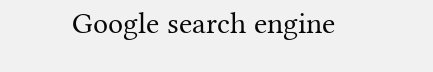Google search engine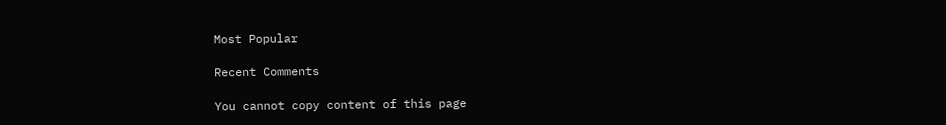Most Popular

Recent Comments

You cannot copy content of this page